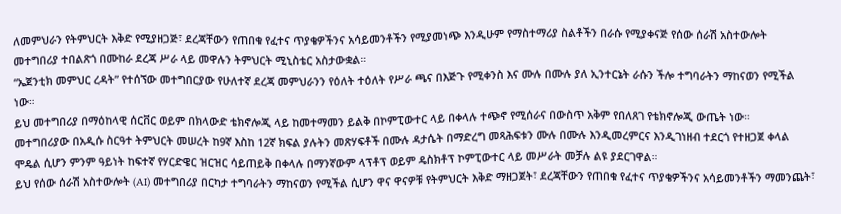ለመምህራን የትምህርት እቅድ የሚያዘጋጅ፣ ደረጃቸውን የጠበቁ የፈተና ጥያቄዎችንና አሳይመንቶችን የሚያመነጭ እንዲሁም የማስተማሪያ ስልቶችን በራሱ የሚያቀናጅ የሰው ሰራሽ አስተውሎት መተግበሪያ ተበልጽጎ በሙከራ ደረጃ ሥራ ላይ መዋሉን ትምህርት ሚኒስቴር አስታውቋል።
“ኤጀንቲክ መምህር ረዳት” የተሰኘው መተግበርያው የሁለተኛ ደረጃ መምህራንን የዕለት ተዕለት የሥራ ጫና በእጅጉ የሚቀንስ እና ሙሉ በሙሉ ያለ ኢንተርኔት ራሱን ችሎ ተግባራትን ማከናወን የሚችል ነው።
ይህ መተግበሪያ በማዕከላዊ ሰርቨር ወይም በክላውድ ቴክኖሎጂ ላይ ከመተማመን ይልቅ በኮምፒውተር ላይ በቀላሉ ተጭኖ የሚሰራና በውስጥ አቅም የበለጸገ የቴክኖሎጂ ውጤት ነው።
መተግበሪያው በአዲሱ ስርዓተ ትምህርት መሠረት ከ9ኛ እስከ 12ኛ ክፍል ያሉትን መጽሃፍቶች በሙሉ ዳታሴት በማድረግ መጻሕፍቱን ሙሉ በሙሉ እንዲመረምርና እንዲገነዘብ ተደርጎ የተዘጋጀ ቀላል ሞዴል ሲሆን ምንም ዓይነት ከፍተኛ የሃርድዌር ዝርዝር ሳይጠይቅ በቀላሉ በማንኛውም ላፕቶፕ ወይም ዴስክቶፕ ኮምፒውተር ላይ መሥራት መቻሉ ልዩ ያደርገዋል።
ይህ የሰው ሰራሽ አስተውሎት (AI) መተግበሪያ በርካታ ተግባራትን ማከናወን የሚችል ሲሆን ዋና ዋናዎቹ የትምህርት እቅድ ማዘጋጀት፣ ደረጃቸውን የጠበቁ የፈተና ጥያቄዎችንና አሳይመንቶችን ማመንጨት፣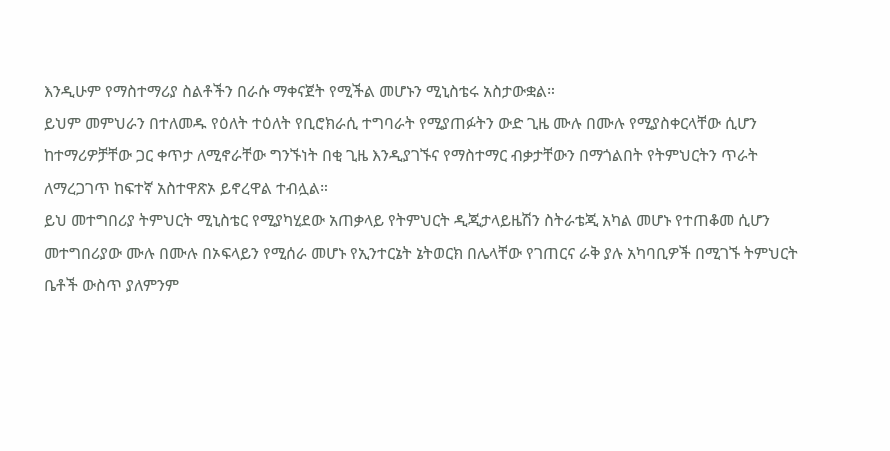እንዲሁም የማስተማሪያ ስልቶችን በራሱ ማቀናጀት የሚችል መሆኑን ሚኒስቴሩ አስታውቋል።
ይህም መምህራን በተለመዱ የዕለት ተዕለት የቢሮክራሲ ተግባራት የሚያጠፉትን ውድ ጊዜ ሙሉ በሙሉ የሚያስቀርላቸው ሲሆን ከተማሪዎቻቸው ጋር ቀጥታ ለሚኖራቸው ግንኙነት በቂ ጊዜ እንዲያገኙና የማስተማር ብቃታቸውን በማጎልበት የትምህርትን ጥራት ለማረጋገጥ ከፍተኛ አስተዋጽኦ ይኖረዋል ተብሏል።
ይህ መተግበሪያ ትምህርት ሚኒስቴር የሚያካሂደው አጠቃላይ የትምህርት ዲጂታላይዜሽን ስትራቴጂ አካል መሆኑ የተጠቆመ ሲሆን መተግበሪያው ሙሉ በሙሉ በኦፍላይን የሚሰራ መሆኑ የኢንተርኔት ኔትወርክ በሌላቸው የገጠርና ራቅ ያሉ አካባቢዎች በሚገኙ ትምህርት ቤቶች ውስጥ ያለምንም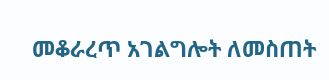መቆራረጥ አገልግሎት ለመስጠት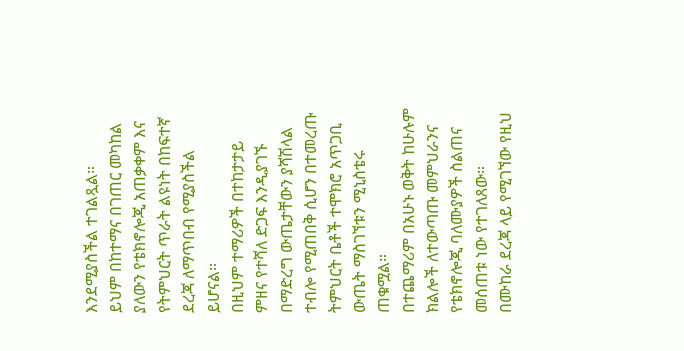እንደሚያስችል ተገልጿል።
ይህም በከተማና በገጠር መካከል ያለውን የቴክኖሎጂ አጠቃቀም እና የትምህርት ጥራት ልዩነት በከፍተኛ ደረጃ ለማጥበብ የሚያስችል ይሆናል።
በዚህም ተማሪዎች በተከታታይ ምዘና የተሻለ ድጋፍ እንዲያገኙ በማድረግ ውጤታቸውን ያሻሽላል ተብሎ የሚጠበቅ ሲሆን በተመረጡ ትምህርት ቤቶች ተሞክሮ አጥጋቢ ውጤት ማስገኘቱን ሚኒስቴሩ ጠቁሟል።
በተጨማሪም በአሁኑ ወቅት ከሁሉም ክልሎች ለተውጣጡ መምህራንና የቴክኖሎጂ ባለሙያዎች ስልጠና መሰጠቱ ነው የተገለጸው።
በሙከራ ደረጃ ላይ የሚገኘው የዚህ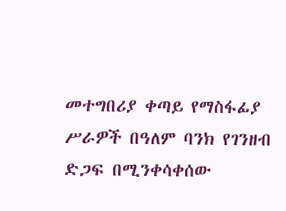መተግበሪያ ቀጣይ የማስፋፊያ ሥራዎች በዓለም ባንክ የገንዘብ ድጋፍ በሚንቀሳቀሰው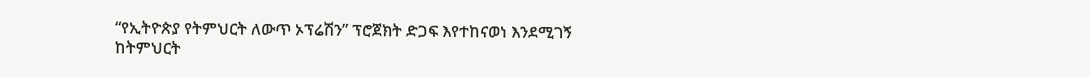“የኢትዮጵያ የትምህርት ለውጥ ኦፕሬሽን” ፕሮጀክት ድጋፍ እየተከናወነ እንደሚገኝ ከትምህርት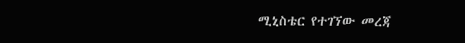ሚኒስቴር የተገኘው መረጃ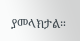ያመላክታል።